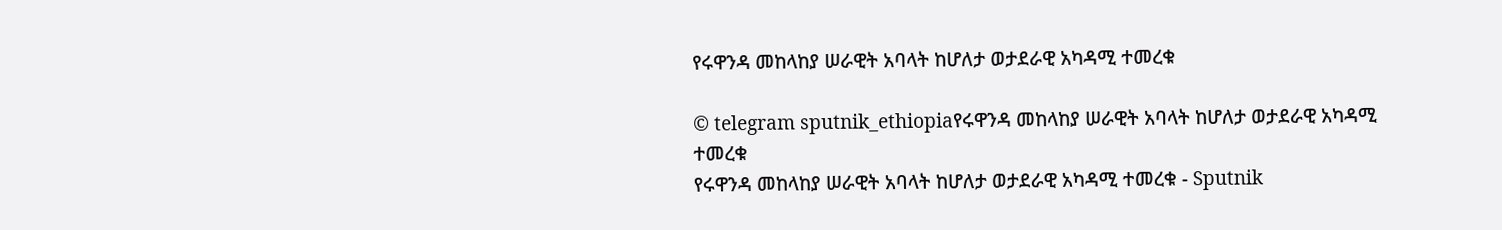የሩዋንዳ መከላከያ ሠራዊት አባላት ከሆለታ ወታደራዊ አካዳሚ ተመረቁ

© telegram sputnik_ethiopiaየሩዋንዳ መከላከያ ሠራዊት አባላት ከሆለታ ወታደራዊ አካዳሚ ተመረቁ
የሩዋንዳ መከላከያ ሠራዊት አባላት ከሆለታ ወታደራዊ አካዳሚ ተመረቁ - Sputnik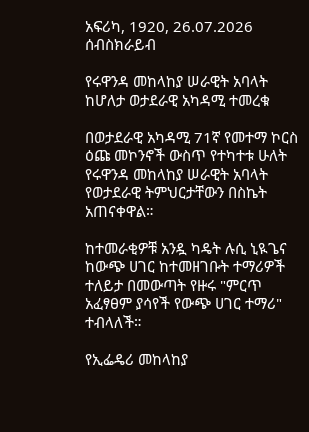አፍሪካ, 1920, 26.07.2026
ሰብስክራይብ

የሩዋንዳ መከላከያ ሠራዊት አባላት ከሆለታ ወታደራዊ አካዳሚ ተመረቁ

በወታደራዊ አካዳሚ 71ኛ የመተማ ኮርስ ዕጩ መኮንኖች ውስጥ የተካተቱ ሁለት የሩዋንዳ መከላከያ ሠራዊት አባላት የወታደራዊ ትምህርታቸውን በስኬት አጠናቀዋል።

ከተመራቂዎቹ አንዷ ካዴት ሉሲ ኒዪጌና ከውጭ ሀገር ከተመዘገቡት ተማሪዎች ተለይታ በመውጣት የዙሩ "ምርጥ አፈፃፀም ያሳየች የውጭ ሀገር ተማሪ" ተብላለች።

የኢፌዴሪ መከላከያ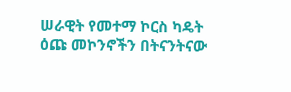ሠራዊት የመተማ ኮርስ ካዴት ዕጩ መኮንኖችን በትናንትናው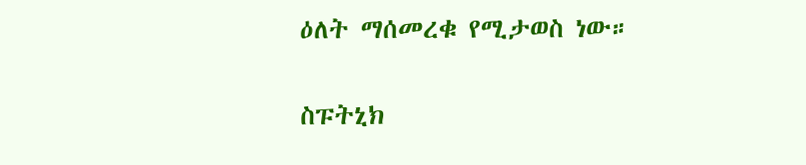ዕለት ማሰመረቁ የሚታወስ ነው።

ስፑትኒክ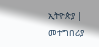ኢትዮጵያ | መተግበሪያ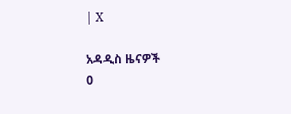| X

አዳዲስ ዜናዎች
0